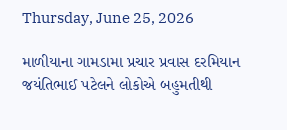Thursday, June 25, 2026

માળીયાના ગામડામા પ્રચાર પ્રવાસ દરમિયાન જયંતિભાઈ પટેલને લોકોએ બહુમતીથી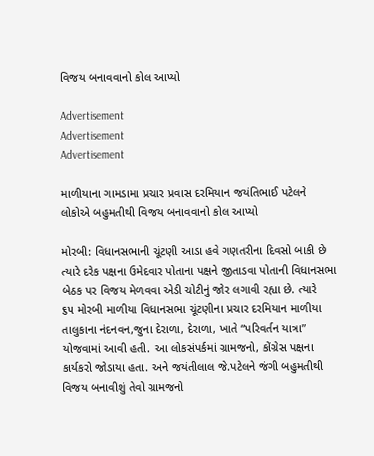વિજય બનાવવાનો કોલ આપ્યો

Advertisement
Advertisement
Advertisement

માળીયાના ગામડામા પ્રચાર પ્રવાસ દરમિયાન જયંતિભાઈ પટેલને લોકોએ બહુમતીથી વિજય બનાવવાનો કોલ આપ્યો

મોરબી: વિધાનસભાની ચૂંટણી આડા હવે ગણતરીના દિવસો બાકી છે ત્યારે દરેક પક્ષના ઉમેદવાર પોતાના પક્ષને જીતાડવા પોતાની વિધાનસભા બેઠક પર વિજય મેળવવા એડી ચોટીનું જોર લગાવી રહ્યા છે. ત્યારે
૬૫ મોરબી માળીયા વિધાનસભા ચૂંટણીના પ્રચાર દરમિયાન માળીયા તાલુકાના નંદનવન,જુના દેરાળા, દેરાળા, ખાતે “પરિવર્તન યાત્રા” યોજવામાં આવી હતી. આ લોકસંપર્કમાં ગ્રામજનો, કોંગ્રેસ પક્ષના કાર્યકરો જોડાયા હતા. અને જયંતીલાલ જે.પટેલને જંગી બહુમતીથી વિજય બનાવીશું તેવો ગ્રામજનો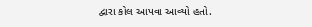દ્વારા કોલ આપવા આવ્યો હતો.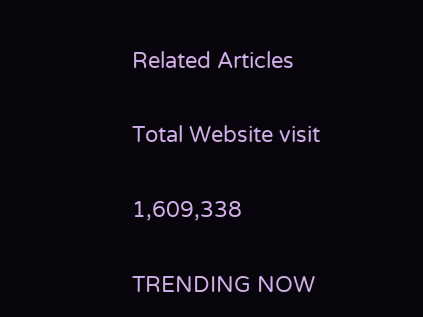Related Articles

Total Website visit

1,609,338

TRENDING NOW